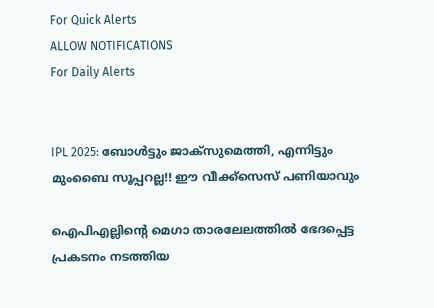For Quick Alerts
ALLOW NOTIFICATIONS
For Daily Alerts


IPL 2025: ബോള്‍ട്ടും ജാക്‌സുമെത്തി, എന്നിട്ടും മുംബൈ സൂപ്പറല്ല!! ഈ വീക്ക്‌സെസ് പണിയാവും

ഐപിഎല്ലിന്റെ മെഗാ താരലേലത്തില്‍ ഭേദപ്പെട്ട പ്രകടനം നടത്തിയ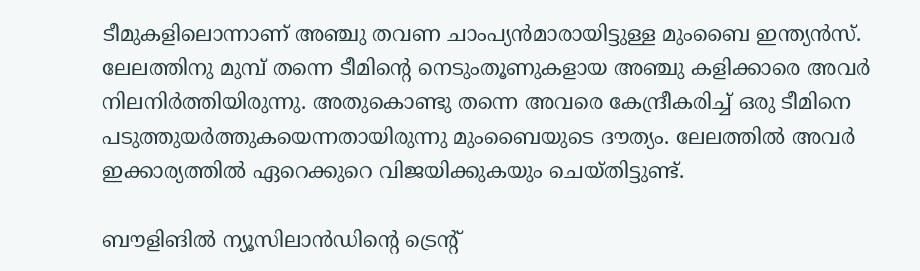ടീമുകളിലൊന്നാണ് അഞ്ചു തവണ ചാംപ്യന്‍മാരായിട്ടുള്ള മുംബൈ ഇന്ത്യന്‍സ്. ലേലത്തിനു മുമ്പ് തന്നെ ടീമിന്റെ നെടുംതൂണുകളായ അഞ്ചു കളിക്കാരെ അവര്‍ നിലനിര്‍ത്തിയിരുന്നു. അതുകൊണ്ടു തന്നെ അവരെ കേന്ദ്രീകരിച്ച് ഒരു ടീമിനെ പടുത്തുയര്‍ത്തുകയെന്നതായിരുന്നു മുംബൈയുടെ ദൗത്യം. ലേലത്തില്‍ അവര്‍ ഇക്കാര്യത്തില്‍ ഏറെക്കുറെ വിജയിക്കുകയും ചെയ്തിട്ടുണ്ട്.

ബൗളിങില്‍ ന്യൂസിലാന്‍ഡിന്റെ ട്രെന്റ്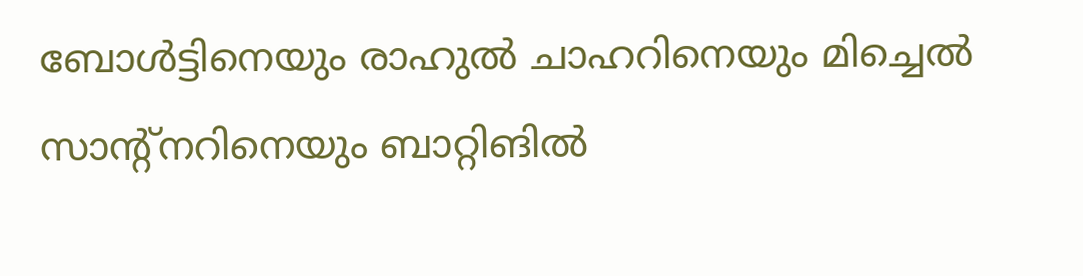ബോള്‍ട്ടിനെയും രാഹുല്‍ ചാഹറിനെയും മിച്ചെല്‍ സാന്‍റ്നറിനെയും ബാറ്റിങില്‍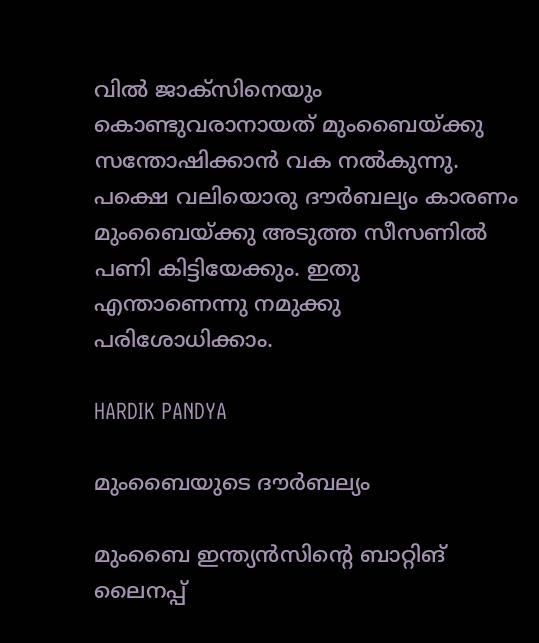വില്‍ ജാക്‌സിനെയും കൊണ്ടുവരാനായത് മുംബൈയ്ക്കു സന്തോഷിക്കാന്‍ വക നല്‍കുന്നു. പക്ഷെ വലിയൊരു ദൗര്‍ബല്യം കാരണം മുംബൈയ്ക്കു അടുത്ത സീസണില്‍ പണി കിട്ടിയേക്കും. ഇതു എന്താണെന്നു നമുക്കു പരിശോധിക്കാം.

HARDIK PANDYA

മുംബൈയുടെ ദൗര്‍ബല്യം

മുംബൈ ഇന്ത്യന്‍സിന്റെ ബാറ്റിങ് ലൈനപ്പ്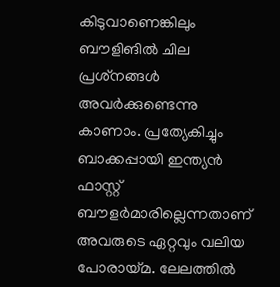കിടുവാണെങ്കിലും ബൗളിങില്‍ ചില പ്രശ്‌നങ്ങള്‍ അവര്‍ക്കുണ്ടെന്നു കാണാം. പ്രത്യേകിച്ചും ബാക്കപ്പായി ഇന്ത്യന്‍ ഫാസ്റ്റ് ബൗളര്‍മാരില്ലെന്നതാണ് അവരുടെ ഏറ്റവും വലിയ പോരായ്മ. ലേലത്തില്‍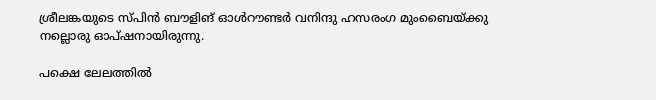ശ്രീലങ്കയുടെ സ്പിന്‍ ബൗളിങ് ഓള്‍റൗണ്ടര്‍ വനിന്ദു ഹസരംഗ മുംബൈയ്ക്കു നല്ലൊരു ഓപ്ഷനായിരുന്നു.

പക്ഷെ ലേലത്തില്‍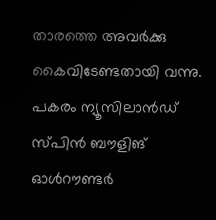താരത്തെ അവര്‍ക്കു കൈവിടേണ്ടതായി വന്നു. പകരം ന്യൂസിലാന്‍ഡ് സ്പിന്‍ ബൗളിങ് ഓള്‍റൗണ്ടര്‍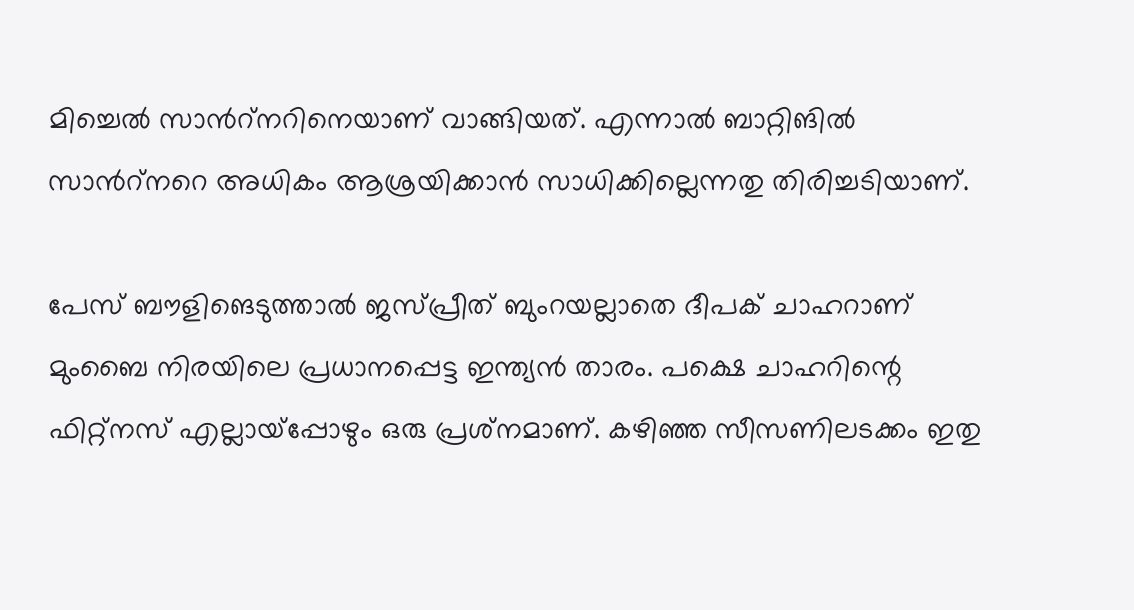മിച്ചെല്‍ സാന്‍റ്നറിനെയാണ് വാങ്ങിയത്. എന്നാല്‍ ബാറ്റിങില്‍ സാന്‍റ്നറെ അധികം ആശ്രയിക്കാന്‍ സാധിക്കില്ലെന്നതു തിരിച്ചടിയാണ്.

പേസ് ബൗളിങെടുത്താല്‍ ജസ്പ്രീത് ബുംറയല്ലാതെ ദീപക് ചാഹറാണ് മുംബൈ നിരയിലെ പ്രധാനപ്പെട്ട ഇന്ത്യന്‍ താരം. പക്ഷെ ചാഹറിന്റെ ഫിറ്റ്‌നസ് എല്ലായ്‌പ്പോഴും ഒരു പ്രശ്‌നമാണ്. കഴിഞ്ഞ സീസണിലടക്കം ഇതു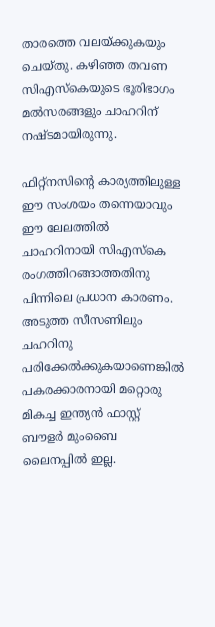താരത്തെ വലയ്ക്കുകയും ചെയ്തു. കഴിഞ്ഞ തവണ സിഎസ്‌കെയുടെ ഭൂരിഭാഗം മല്‍സരങ്ങളും ചാഹറിന് നഷ്ടമായിരുന്നു.

ഫിറ്റ്‌നസിന്റെ കാര്യത്തിലുള്ള ഈ സംശയം തന്നെയാവും ഈ ലേലത്തില്‍ ചാഹറിനായി സിഎസ്‌കെ രംഗത്തിറങ്ങാത്തതിനു പിന്നിലെ പ്രധാന കാരണം. അടുത്ത സീസണിലും ചഹറിനു പരിക്കേല്‍ക്കുകയാണെങ്കില്‍ പകരക്കാരനായി മറ്റൊരു മികച്ച ഇന്ത്യന്‍ ഫാസ്റ്റ് ബൗളര്‍ മുംബൈ ലൈനപ്പില്‍ ഇല്ല.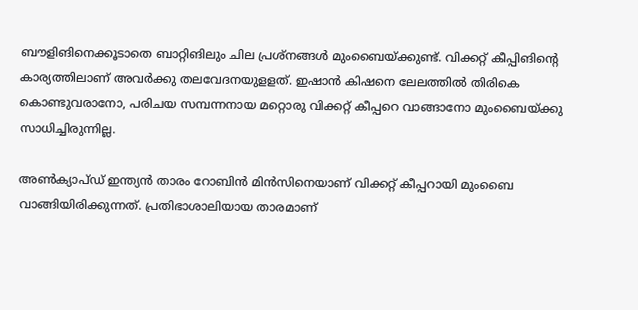ബൗളിങിനെക്കൂടാതെ ബാറ്റിങിലും ചില പ്രശ്‌നങ്ങള്‍ മുംബൈയ്ക്കുണ്ട്. വിക്കറ്റ് കീപ്പിങിന്റെ കാര്യത്തിലാണ് അവര്‍ക്കു തലവേദനയുളളത്. ഇഷാന്‍ കിഷനെ ലേലത്തില്‍ തിരികെ കൊണ്ടുവരാനോ, പരിചയ സമ്പന്നനായ മറ്റൊരു വിക്കറ്റ് കീപ്പറെ വാങ്ങാനോ മുംബൈയ്ക്കു സാധിച്ചിരുന്നില്ല.

അണ്‍ക്യാപ്ഡ് ഇന്ത്യന്‍ താരം റോബിന്‍ മിന്‍സിനെയാണ് വിക്കറ്റ് കീപ്പറായി മുംബൈ വാങ്ങിയിരിക്കുന്നത്. പ്രതിഭാശാലിയായ താരമാണ്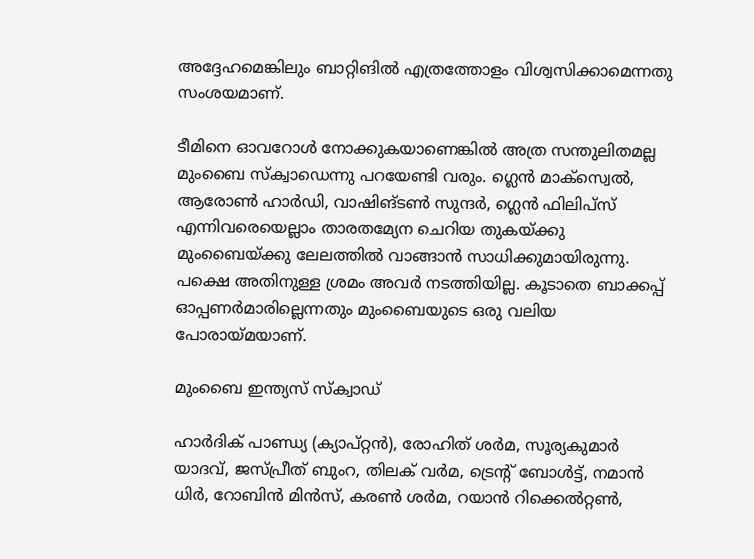അദ്ദേഹമെങ്കിലും ബാറ്റിങില്‍ എത്രത്തോളം വിശ്വസിക്കാമെന്നതു സംശയമാണ്.

ടീമിനെ ഓവറോള്‍ നോക്കുകയാണെങ്കില്‍ അത്ര സന്തുലിതമല്ല മുംബൈ സ്‌ക്വാഡെന്നു പറയേണ്ടി വരും. ഗ്ലെന്‍ മാക്‌സ്വെല്‍, ആരോണ്‍ ഹാര്‍ഡി, വാഷിങ്ടണ്‍ സുന്ദര്‍, ഗ്ലെന്‍ ഫിലിപ്‌സ് എന്നിവരെയെല്ലാം താരതമ്യേന ചെറിയ തുകയ്ക്കു മുംബൈയ്ക്കു ലേലത്തില്‍ വാങ്ങാന്‍ സാധിക്കുമായിരുന്നു. പക്ഷെ അതിനുള്ള ശ്രമം അവര്‍ നടത്തിയില്ല. കൂടാതെ ബാക്കപ്പ് ഓപ്പണര്‍മാരില്ലെന്നതും മുംബൈയുടെ ഒരു വലിയ പോരായ്മയാണ്.

മുംബൈ ഇന്ത്യസ് സ്‌ക്വാഡ്

ഹാര്‍ദിക് പാണ്ഡ്യ (ക്യാപ്റ്റന്‍), രോഹിത് ശര്‍മ, സൂര്യകുമാര്‍ യാദവ്, ജസ്പ്രീത് ബുംറ, തിലക് വര്‍മ, ട്രെന്റ് ബോള്‍ട്ട്, നമാന്‍ ധിര്‍, റോബിന്‍ മിന്‍സ്, കരണ്‍ ശര്‍മ, റയാന്‍ റിക്കെല്‍റ്റണ്‍,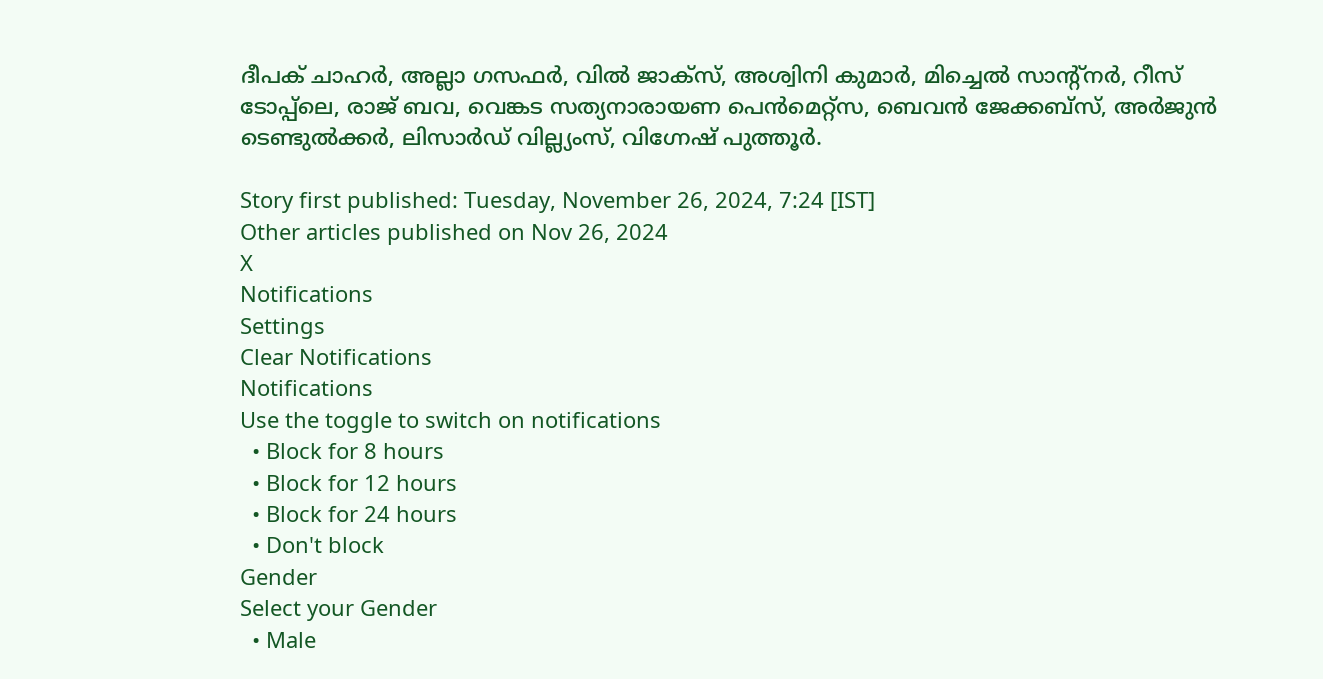ദീപക് ചാഹര്‍, അല്ലാ ഗസഫര്‍, വില്‍ ജാക്‌സ്, അശ്വിനി കുമാര്‍, മിച്ചെല്‍ സാന്റ്‌നര്‍, റീസ് ടോപ്പ്‌ലെ, രാജ് ബവ, വെങ്കട സത്യനാരായണ പെന്‍മെറ്റ്‌സ, ബെവന്‍ ജേക്കബ്‌സ്, അര്‍ജുന്‍ ടെണ്ടുല്‍ക്കര്‍, ലിസാര്‍ഡ് വില്ല്യംസ്, വിഗ്നേഷ് പുത്തൂര്‍.

Story first published: Tuesday, November 26, 2024, 7:24 [IST]
Other articles published on Nov 26, 2024
X
Notifications
Settings
Clear Notifications
Notifications
Use the toggle to switch on notifications
  • Block for 8 hours
  • Block for 12 hours
  • Block for 24 hours
  • Don't block
Gender
Select your Gender
  • Male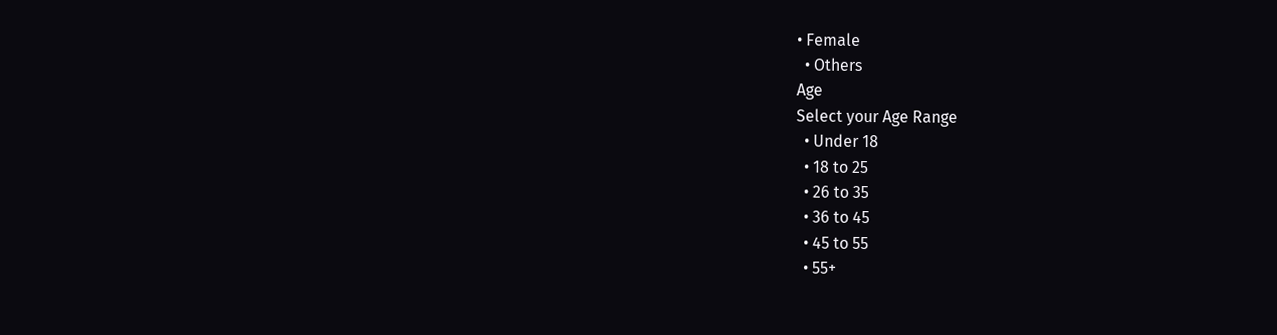• Female
  • Others
Age
Select your Age Range
  • Under 18
  • 18 to 25
  • 26 to 35
  • 36 to 45
  • 45 to 55
  • 55+